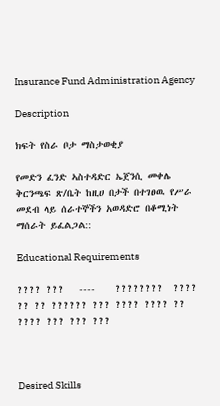Insurance Fund Administration Agency

Description

ክፍት የስራ ቦታ ማስታወቂያ

የመድን ፈንድ ኣስተዳድር ኤጀንሲ መቀሌ ቅርንጫፍ ጽ/ቤት ከዚሀ በታች በተገፀዉ የሥራ መደብ ላይ ሰራተኞችን አወዳድሮ በቆሚነት ማሰራት ይፈልጋል::

Educational Requirements

???? ???   ----    ????????  ????  ?? ?? ?????? ??? ???? ???? ?? ???? ??? ??? ???



Desired Skills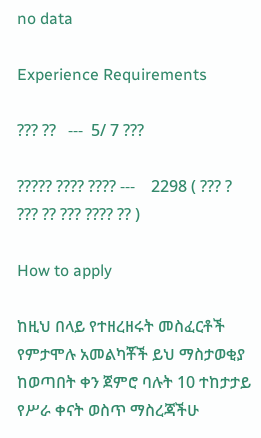no data

Experience Requirements

??? ??   ---  5/ 7 ???

????? ???? ???? ---    2298 ( ??? ? ??? ?? ??? ???? ?? )

How to apply

ከዚህ በላይ የተዘረዘሩት መስፈርቶች የምታሞሉ አመልካቾች ይህ ማስታወቂያ ከወጣበት ቀን ጀምሮ ባሉት 10 ተከታታይ የሥራ ቀናት ወስጥ ማስረጃችሁ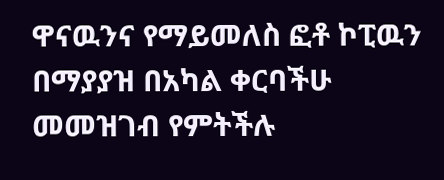ዋናዉንና የማይመለስ ፎቶ ኮፒዉን በማያያዝ በአካል ቀርባችሁ መመዝገብ የምትችሉ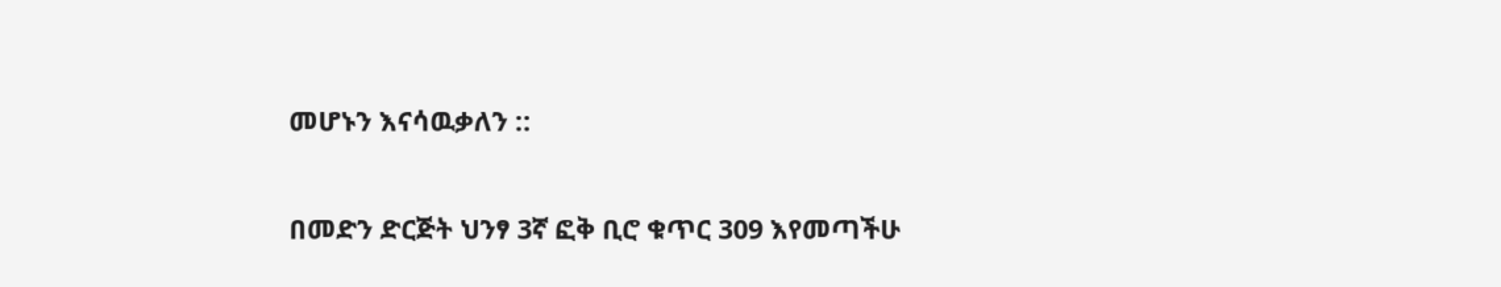መሆኑን እናሳዉቃለን ::

በመድን ድርጅት ህንፃ 3ኛ ፎቅ ቢሮ ቁጥር 309 እየመጣችሁ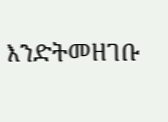እንድትመዘገቡ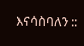እናሳስባለን ::